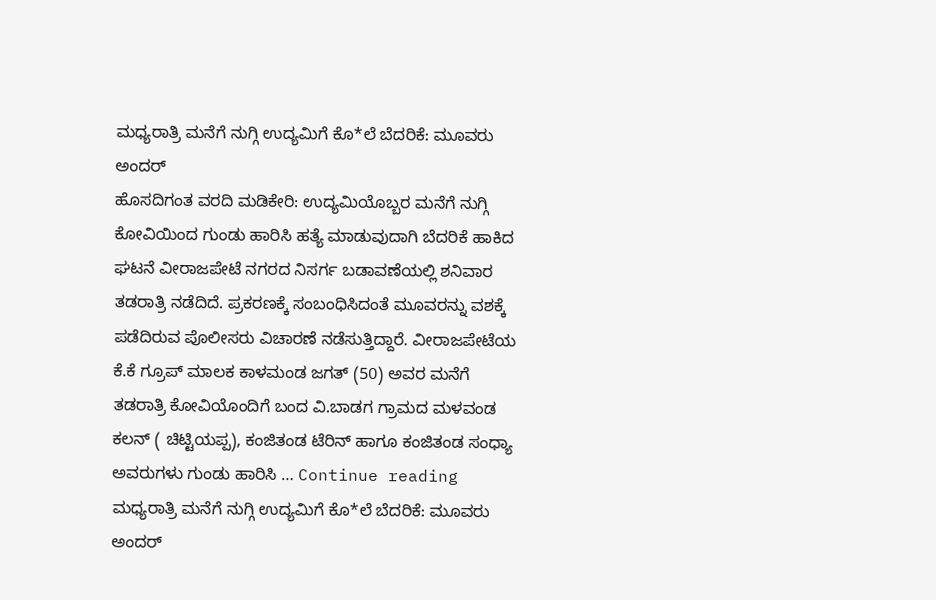ಮಧ್ಯರಾತ್ರಿ ಮನೆಗೆ ನುಗ್ಗಿ ಉದ್ಯಮಿಗೆ ಕೊ*ಲೆ ಬೆದರಿಕೆ: ಮೂವರು ಅಂದರ್
ಹೊಸದಿಗಂತ ವರದಿ ಮಡಿಕೇರಿ: ಉದ್ಯಮಿಯೊಬ್ಬರ ಮನೆಗೆ ನುಗ್ಗಿ ಕೋವಿಯಿಂದ ಗುಂಡು ಹಾರಿಸಿ ಹತ್ಯೆ ಮಾಡುವುದಾಗಿ ಬೆದರಿಕೆ ಹಾಕಿದ ಘಟನೆ ವೀರಾಜಪೇಟೆ ನಗರದ ನಿಸರ್ಗ ಬಡಾವಣೆಯಲ್ಲಿ ಶನಿವಾರ ತಡರಾತ್ರಿ ನಡೆದಿದೆ. ಪ್ರಕರಣಕ್ಕೆ ಸಂಬಂಧಿಸಿದಂತೆ ಮೂವರನ್ನು ವಶಕ್ಕೆ ಪಡೆದಿರುವ ಪೊಲೀಸರು ವಿಚಾರಣೆ ನಡೆಸುತ್ತಿದ್ದಾರೆ. ವೀರಾಜಪೇಟೆಯ ಕೆ.ಕೆ ಗ್ರೂಪ್ ಮಾಲಕ ಕಾಳಮಂಡ ಜಗತ್ (50) ಅವರ ಮನೆಗೆ ತಡರಾತ್ರಿ ಕೋವಿಯೊಂದಿಗೆ ಬಂದ ವಿ.ಬಾಡಗ ಗ್ರಾಮದ ಮಳವಂಡ ಕಲನ್ ( ಚಿಟ್ಟಿಯಪ್ಪ), ಕಂಜಿತಂಡ ಟೆರಿನ್ ಹಾಗೂ ಕಂಜಿತಂಡ ಸಂಧ್ಯಾ ಅವರುಗಳು ಗುಂಡು ಹಾರಿಸಿ … Continue reading ಮಧ್ಯರಾತ್ರಿ ಮನೆಗೆ ನುಗ್ಗಿ ಉದ್ಯಮಿಗೆ ಕೊ*ಲೆ ಬೆದರಿಕೆ: ಮೂವರು ಅಂದರ್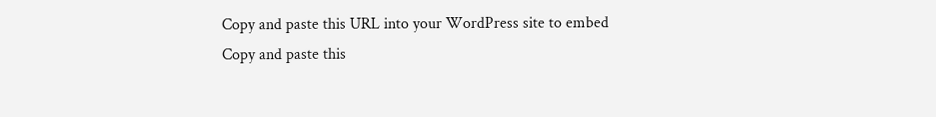Copy and paste this URL into your WordPress site to embed
Copy and paste this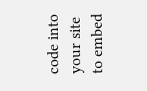code into your site to embed